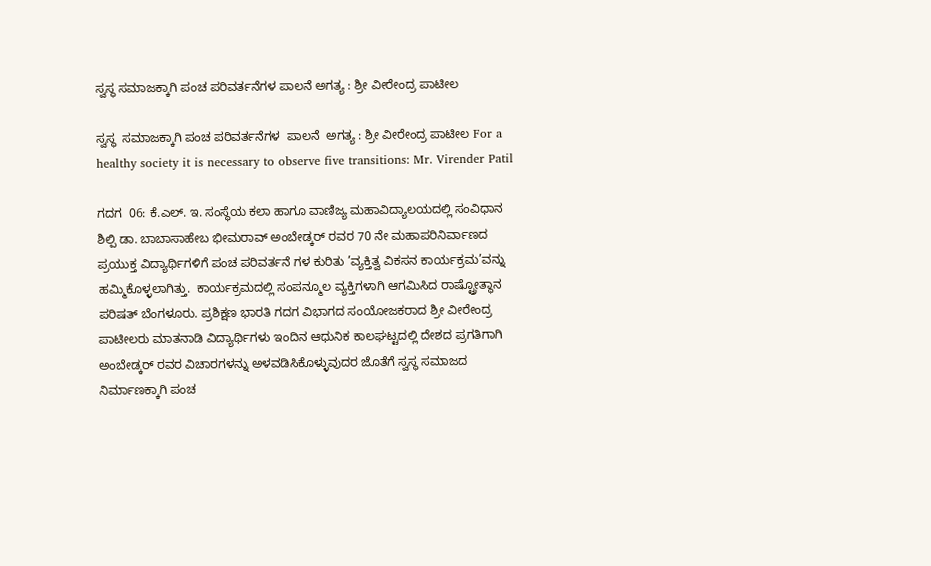ಸ್ವಸ್ಥ ಸಮಾಜಕ್ಕಾಗಿ ಪಂಚ ಪರಿವರ್ತನೆಗಳ ಪಾಲನೆ ಅಗತ್ಯ : ಶ್ರೀ ವೀರೇಂದ್ರ ಪಾಟೀಲ

ಸ್ವಸ್ಥ  ಸಮಾಜಕ್ಕಾಗಿ ಪಂಚ ಪರಿವರ್ತನೆಗಳ  ಪಾಲನೆ  ಅಗತ್ಯ : ಶ್ರೀ ವೀರೇಂದ್ರ ಪಾಟೀಲ For a healthy society it is necessary to observe five transitions: Mr. Virender Patil

ಗದಗ  06: ಕೆ.ಎಲ್‌. ಇ. ಸಂಸ್ಥೆಯ ಕಲಾ ಹಾಗೂ ವಾಣಿಜ್ಯ ಮಹಾವಿದ್ಯಾಲಯದಲ್ಲಿ ಸಂವಿಧಾನ ಶಿಲ್ಪಿ ಡಾ. ಬಾಬಾಸಾಹೇಬ ಭೀಮರಾವ್ ಅಂಬೇಡ್ಕರ್ ರವರ 70 ನೇ ಮಹಾಪರಿನಿರ್ವಾಣದ ಪ್ರಯುಕ್ತ ವಿದ್ಯಾರ್ಥಿಗಳಿಗೆ ಪಂಚ ಪರಿವರ್ತನೆ ಗಳ ಕುರಿತು ’ವ್ಯಕ್ತಿತ್ವ ವಿಕಸನ ಕಾರ್ಯಕ್ರಮ’ವನ್ನು ಹಮ್ಮಿಕೊಳ್ಳಲಾಗಿತ್ತು.  ಕಾರ್ಯಕ್ರಮದಲ್ಲಿ ಸಂಪನ್ಮೂಲ ವ್ಯಕ್ತಿಗಳಾಗಿ ಆಗಮಿಸಿದ ರಾಷ್ಟ್ರೋತ್ಥಾನ ಪರಿಷತ್ ಬೆಂಗಳೂರು. ಪ್ರಶಿಕ್ಷಣ ಭಾರತಿ ಗದಗ ವಿಭಾಗದ ಸಂಯೋಜಕರಾದ ಶ್ರೀ ವೀರೇಂದ್ರ ಪಾಟೀಲರು ಮಾತನಾಡಿ ವಿದ್ಯಾರ್ಥಿಗಳು ಇಂದಿನ ಆಧುನಿಕ ಕಾಲಘಟ್ಟದಲ್ಲಿ ದೇಶದ ಪ್ರಗತಿಗಾಗಿ ಅಂಬೇಡ್ಕರ್ ರವರ ವಿಚಾರಗಳನ್ನು ಅಳವಡಿಸಿಕೊಳ್ಳುವುದರ ಜೊತೆಗೆ ಸ್ವಸ್ಥ ಸಮಾಜದ ನಿರ್ಮಾಣಕ್ಕಾಗಿ ಪಂಚ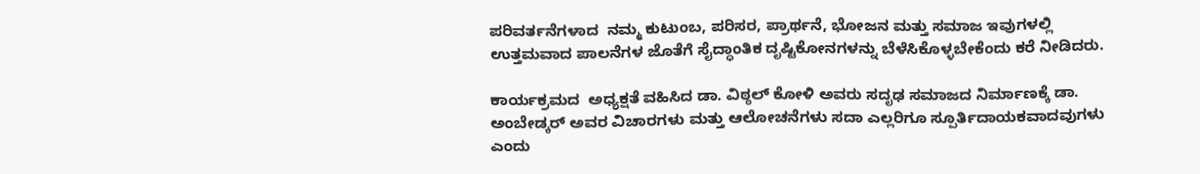ಪರಿವರ್ತನೆಗಳಾದ  ನಮ್ಮ ಕುಟುಂಬ, ಪರಿಸರ, ಪ್ರಾರ್ಥನೆ, ಭೋಜನ ಮತ್ತು ಸಮಾಜ ಇವುಗಳಲ್ಲಿ ಉತ್ತಮವಾದ ಪಾಲನೆಗಳ ಜೊತೆಗೆ ಸೈದ್ಧಾಂತಿಕ ದೃಷ್ಟಿಕೋನಗಳನ್ನು ಬೆಳೆಸಿಕೊಳ್ಳಬೇಕೆಂದು ಕರೆ ನೀಡಿದರು.

ಕಾರ್ಯಕ್ರಮದ  ಅಧ್ಯಕ್ಷತೆ ವಹಿಸಿದ ಡಾ. ವಿಠ್ಠಲ್ ಕೋಳಿ ಅವರು ಸದೃಢ ಸಮಾಜದ ನಿರ್ಮಾಣಕ್ಕೆ ಡಾ. ಅಂಬೇಡ್ಕರ್ ಅವರ ವಿಚಾರಗಳು ಮತ್ತು ಆಲೋಚನೆಗಳು ಸದಾ ಎಲ್ಲರಿಗೂ ಸ್ಪೂರ್ತಿದಾಯಕವಾದವುಗಳು ಎಂದು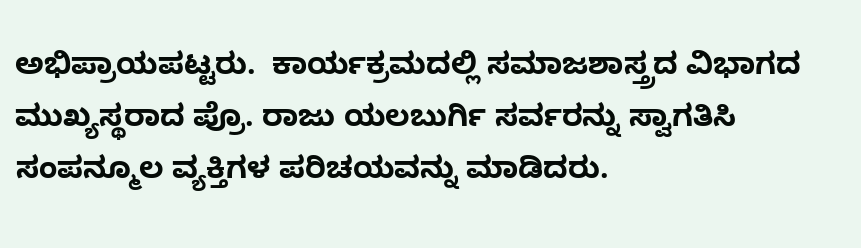ಅಭಿಪ್ರಾಯಪಟ್ಟರು.  ಕಾರ್ಯಕ್ರಮದಲ್ಲಿ ಸಮಾಜಶಾಸ್ತ್ರದ ವಿಭಾಗದ ಮುಖ್ಯಸ್ಥರಾದ ಪ್ರೊ. ರಾಜು ಯಲಬುರ್ಗಿ ಸರ್ವರನ್ನು ಸ್ವಾಗತಿಸಿ ಸಂಪನ್ಮೂಲ ವ್ಯಕ್ತಿಗಳ ಪರಿಚಯವನ್ನು ಮಾಡಿದರು.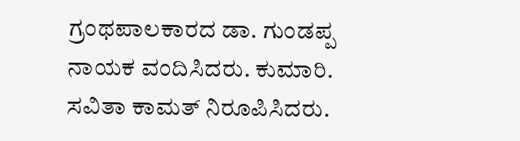ಗ್ರಂಥಪಾಲಕಾರದ ಡಾ. ಗುಂಡಪ್ಪ ನಾಯಕ ವಂದಿಸಿದರು. ಕುಮಾರಿ. ಸವಿತಾ ಕಾಮತ್ ನಿರೂಪಿಸಿದರು.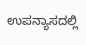ಉಪನ್ಯಾಸದಲ್ಲಿ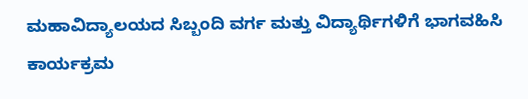ಮಹಾವಿದ್ಯಾಲಯದ ಸಿಬ್ಬಂದಿ ವರ್ಗ ಮತ್ತು ವಿದ್ಯಾರ್ಥಿಗಳಿಗೆ ಭಾಗವಹಿಸಿ ಕಾರ್ಯಕ್ರಮ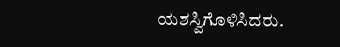ಯಶಸ್ವಿಗೊಳಿಸಿದರು.